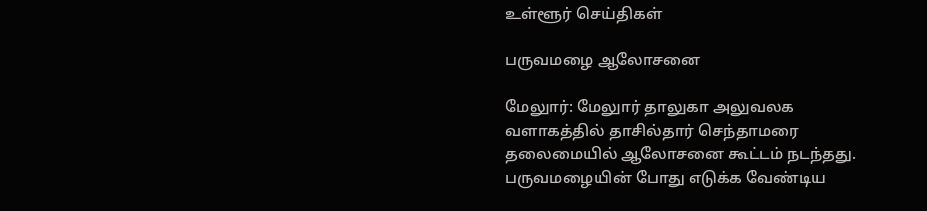உள்ளூர் செய்திகள்

பருவமழை ஆலோசனை

மேலுார்: மேலுார் தாலுகா அலுவலக வளாகத்தில் தாசில்தார் செந்தாமரை தலைமையில் ஆலோசனை கூட்டம் நடந்தது. பருவமழையின் போது எடுக்க வேண்டிய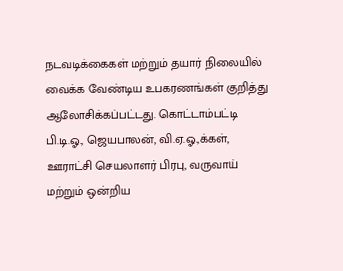நடவடிக்கைகள் மற்றும் தயார் நிலையில் வைக்க வேண்டிய உபகரணங்கள் குறித்து ஆலோசிக்கப்பட்டது. கொட்டாம்பட்டி பி.டி.ஓ., ஜெயபாலன், வி.ஏ.ஓ.,க்கள், ஊராட்சி செயலாளர் பிரபு, வருவாய் மற்றும் ஒன்றிய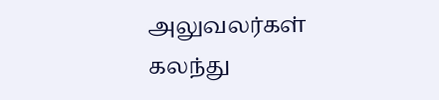அலுவலர்கள் கலந்து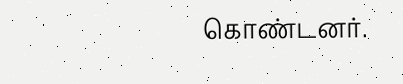கொண்டனர்.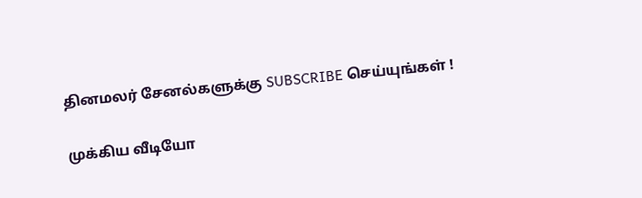தினமலர் சேனல்களுக்கு SUBSCRIBE செய்யுங்கள் !

முக்கிய வீடியோ